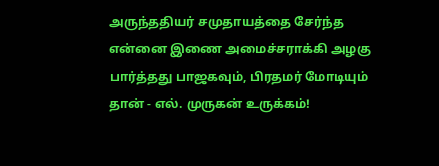அருந்ததியர் சமுதாயத்தை சேர்ந்த என்னை இணை அமைச்சராக்கி அழகு பார்த்தது பாஜகவும், பிரதமர் மோடியும் தான் - எல். முருகன் உருக்கம்!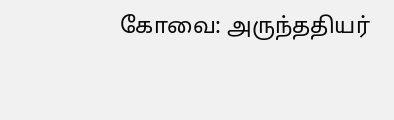கோவை: அருந்ததியர்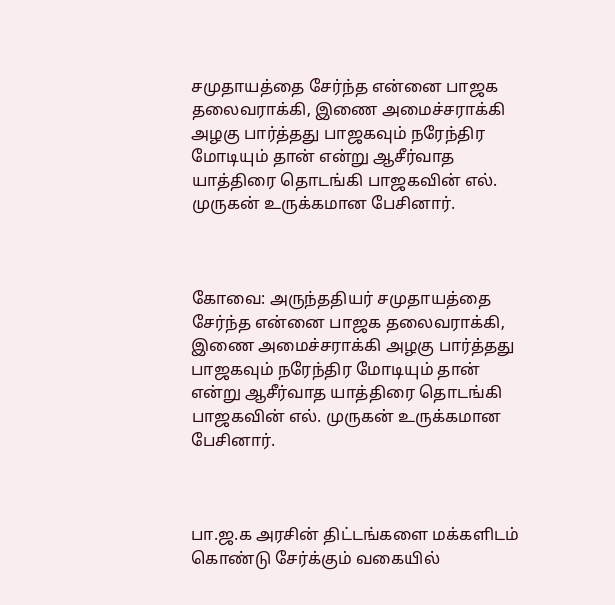சமுதாயத்தை சேர்ந்த என்னை பாஜக தலைவராக்கி, இணை அமைச்சராக்கி அழகு பார்த்தது பாஜகவும் நரேந்திர மோடியும் தான் என்று ஆசீர்வாத யாத்திரை தொடங்கி பாஜகவின் எல். முருகன் உருக்கமான பேசினார்.



கோவை: அருந்ததியர் சமுதாயத்தை சேர்ந்த என்னை பாஜக தலைவராக்கி, இணை அமைச்சராக்கி அழகு பார்த்தது பாஜகவும் நரேந்திர மோடியும் தான் என்று ஆசீர்வாத யாத்திரை தொடங்கி பாஜகவின் எல். முருகன் உருக்கமான பேசினார்.



பா.ஜ.க அரசின் திட்டங்களை மக்களிடம் கொண்டு சேர்க்கும் வகையில்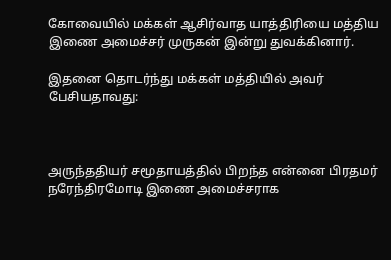கோவையில் மக்கள் ஆசிர்வாத யாத்திரியை மத்திய இணை அமைச்சர் முருகன் இன்று துவக்கினார்.

இதனை தொடர்ந்து மக்கள் மத்தியில் அவர் பேசியதாவது:



அருந்ததியர் சமூதாயத்தில் பிறந்த என்னை பிரதமர் நரேந்திரமோடி இணை அமைச்சராக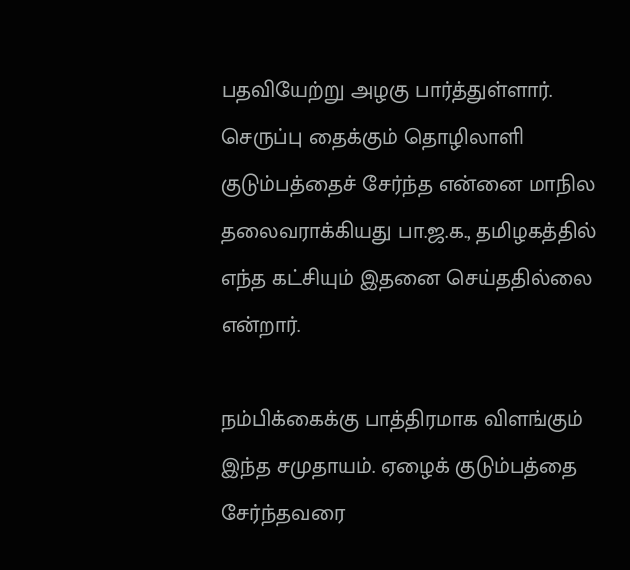பதவியேற்று அழகு பார்த்துள்ளார். செருப்பு தைக்கும் தொழிலாளி குடும்பத்தைச் சேர்ந்த என்னை மாநில தலைவராக்கியது பா.ஜ.க., தமிழகத்தில் எந்த கட்சியும் இதனை செய்ததில்லை என்றார்.

நம்பிக்கைக்கு பாத்திரமாக விளங்கும் இந்த சமுதாயம். ஏழைக் குடும்பத்தை சேர்ந்தவரை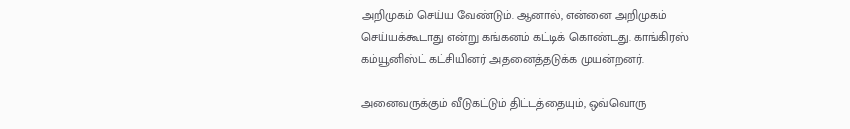அறிமுகம் செய்ய வேண்டும். ஆனால், என்னை அறிமுகம் செய்யக்கூடாது என்று கங்கனம் கட்டிக் கொண்டது. காங்கிரஸ் கம்யூனிஸ்ட் கட்சியினர் அதனைத்தடுக்க முயன்றனர்.

அனைவருக்கும் வீடுகட்டும் திட்டத்தையும், ஒவ்வொரு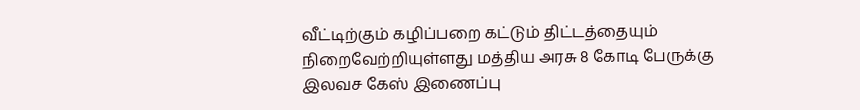வீட்டிற்கும் கழிப்பறை கட்டும் திட்டத்தையும் நிறைவேற்றியுள்ளது மத்திய அரசு 8 கோடி பேருக்கு இலவச கேஸ் இணைப்பு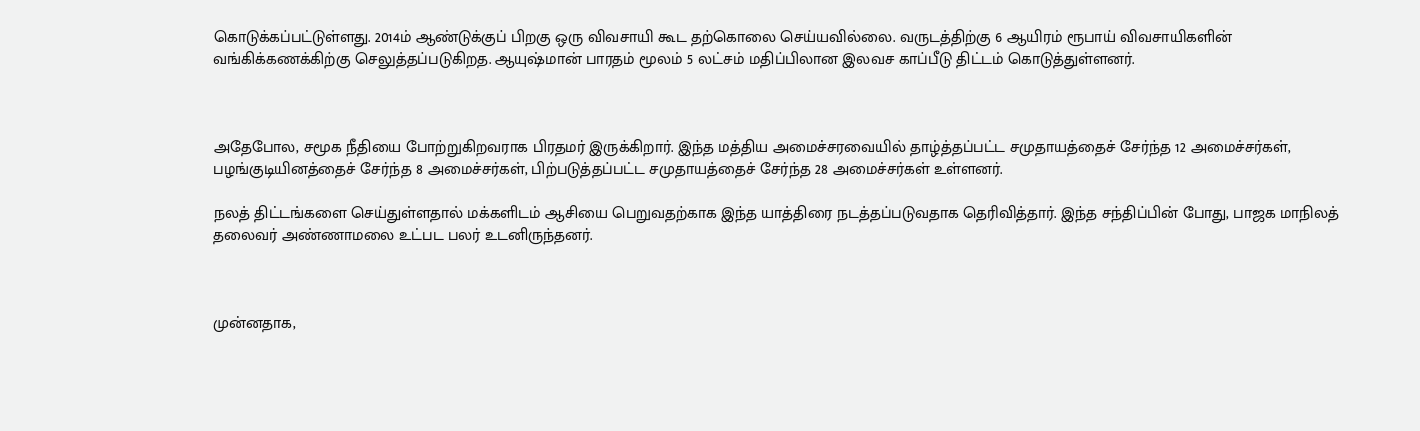கொடுக்கப்பட்டுள்ளது. 2014ம் ஆண்டுக்குப் பிறகு ஒரு விவசாயி கூட தற்கொலை செய்யவில்லை. வருடத்திற்கு 6 ஆயிரம் ரூபாய் விவசாயிகளின் வங்கிக்கணக்கிற்கு செலுத்தப்படுகிறத. ஆயுஷ்மான் பாரதம் மூலம் 5 லட்சம் மதிப்பிலான இலவச காப்பீடு திட்டம் கொடுத்துள்ளனர்.



அதேபோல, சமூக நீதியை போற்றுகிறவராக பிரதமர் இருக்கிறார். இந்த மத்திய அமைச்சரவையில் தாழ்த்தப்பட்ட சமுதாயத்தைச் சேர்ந்த 12 அமைச்சர்கள், பழங்குடியினத்தைச் சேர்ந்த 8 அமைச்சர்கள், பிற்படுத்தப்பட்ட சமுதாயத்தைச் சேர்ந்த 28 அமைச்சர்கள் உள்ளனர்.

நலத் திட்டங்களை செய்துள்ளதால் மக்களிடம் ஆசியை பெறுவதற்காக இந்த யாத்திரை நடத்தப்படுவதாக தெரிவித்தார். இந்த சந்திப்பின் போது, பாஜக மாநிலத் தலைவர் அண்ணாமலை உட்பட பலர் உடனிருந்தனர்.



முன்னதாக,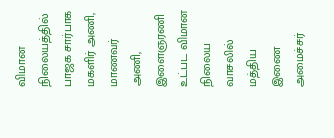விமான நிலையத்தில் பாஜக சார்பாக மகளிர் அணி, மாணவர் அணி, இளைஞரணி உட்பட விமான நிலைய வாசலில் மத்திய இணை அமைச்சர்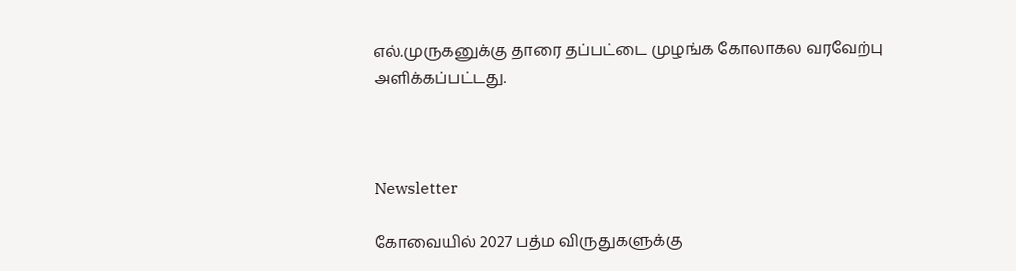எல்.முருகனுக்கு தாரை தப்பட்டை முழங்க கோலாகல வரவேற்பு அளிக்கப்பட்டது.



Newsletter

கோவையில் 2027 பத்ம விருதுகளுக்கு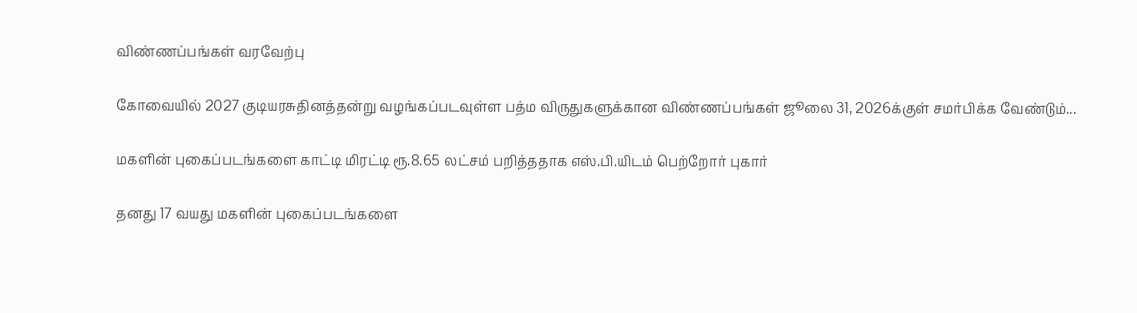விண்ணப்பங்கள் வரவேற்பு

கோவையில் 2027 குடியரசுதினத்தன்று வழங்கப்படவுள்ள பத்ம விருதுகளுக்கான விண்ணப்பங்கள் ஜூலை 31, 2026க்குள் சமர்பிக்க வேண்டும்...

மகளின் புகைப்படங்களை காட்டி மிரட்டி ரூ.8.65 லட்சம் பறித்ததாக எஸ்.பி.யிடம் பெற்றோர் புகார்

தனது 17 வயது மகளின் புகைப்படங்களை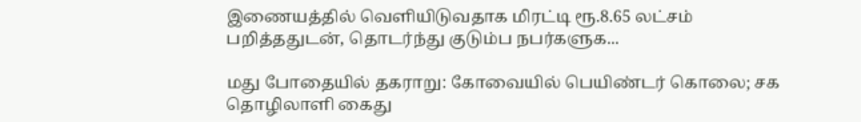இணையத்தில் வெளியிடுவதாக மிரட்டி ரூ.8.65 லட்சம் பறித்ததுடன், தொடர்ந்து குடும்ப நபர்களுக...

மது போதையில் தகராறு: கோவையில் பெயிண்டர் கொலை; சக தொழிலாளி கைது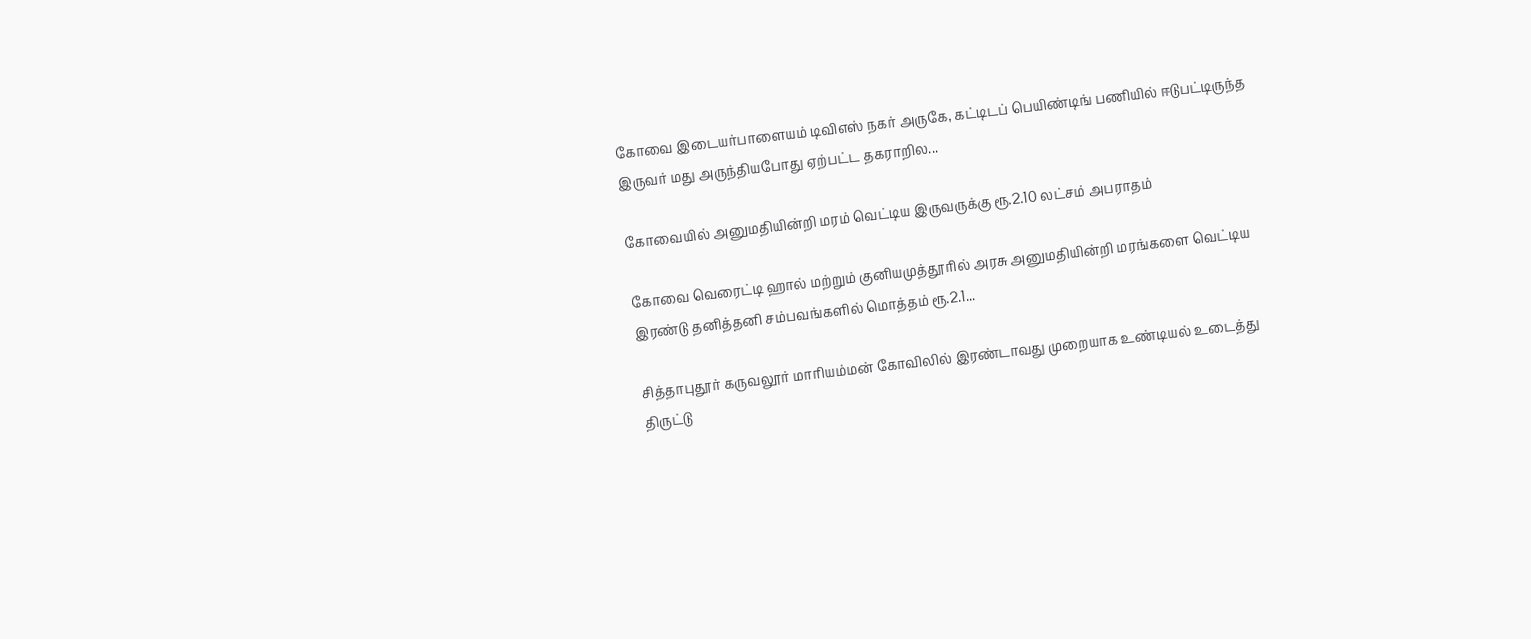கோவை இடையர்பாளையம் டிவிஎஸ் நகர் அருகே, கட்டிடப் பெயிண்டிங் பணியில் ஈடுபட்டிருந்த இருவர் மது அருந்தியபோது ஏற்பட்ட தகராறில...

கோவையில் அனுமதியின்றி மரம் வெட்டிய இருவருக்கு ரூ.2.10 லட்சம் அபராதம்

கோவை வெரைட்டி ஹால் மற்றும் குனியமுத்தூரில் அரசு அனுமதியின்றி மரங்களை வெட்டிய இரண்டு தனித்தனி சம்பவங்களில் மொத்தம் ரூ.2.1...

சித்தாபுதூர் கருவலூர் மாரியம்மன் கோவிலில் இரண்டாவது முறையாக உண்டியல் உடைத்து திருட்டு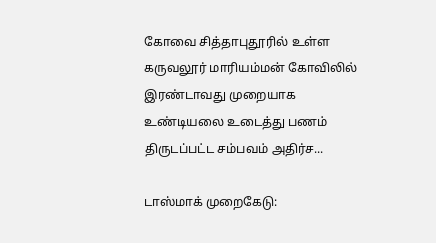கோவை சித்தாபுதூரில் உள்ள கருவலூர் மாரியம்மன் கோவிலில் இரண்டாவது முறையாக உண்டியலை உடைத்து பணம் திருடப்பட்ட சம்பவம் அதிர்ச...

டாஸ்மாக் முறைகேடு: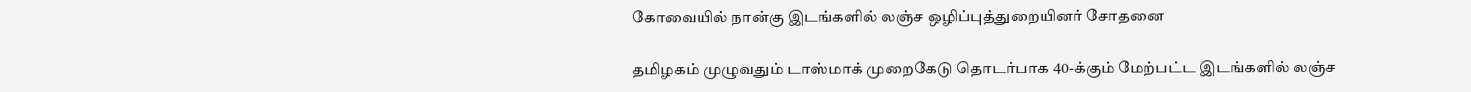கோவையில் நான்கு இடங்களில் லஞ்ச ஒழிப்புத்துறையினர் சோதனை

தமிழகம் முழுவதும் டாஸ்மாக் முறைகேடு தொடர்பாக 40-க்கும் மேற்பட்ட இடங்களில் லஞ்ச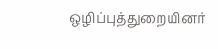ஒழிப்புத்துறையினர்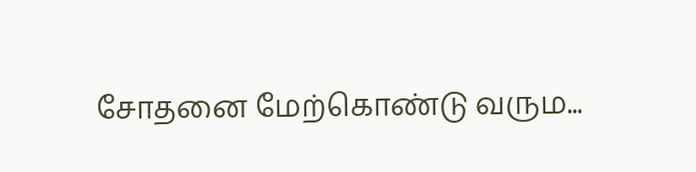சோதனை மேற்கொண்டு வரும...